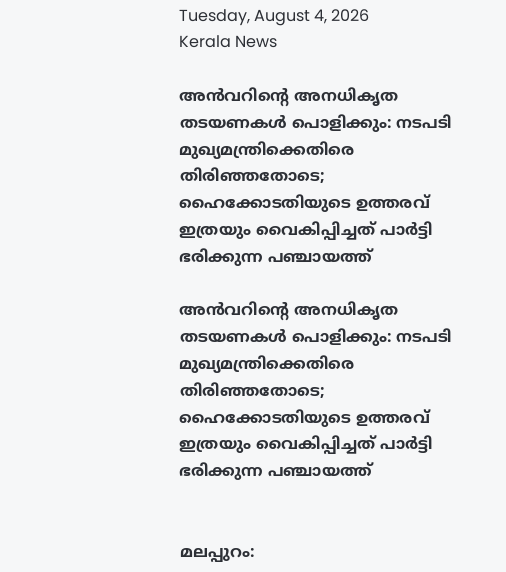Tuesday, August 4, 2026
Kerala News

അന്‍വറിന്റെ അനധികൃത തടയണകള്‍ പൊളിക്കും: നടപടി മുഖ്യമന്ത്രിക്കെതിരെ തിരിഞ്ഞതോടെ; ഹൈക്കോടതിയുടെ ഉത്തരവ് ഇത്രയും വൈകിപ്പിച്ചത് പാര്‍ട്ടി ഭരിക്കുന്ന പഞ്ചായത്ത്

അന്‍വറിന്റെ അനധികൃത തടയണകള്‍ പൊളിക്കും: നടപടി മുഖ്യമന്ത്രിക്കെതിരെ തിരിഞ്ഞതോടെ; ഹൈക്കോടതിയുടെ ഉത്തരവ് ഇത്രയും വൈകിപ്പിച്ചത് പാര്‍ട്ടി ഭരിക്കുന്ന പഞ്ചായത്ത്


മലപ്പുറം: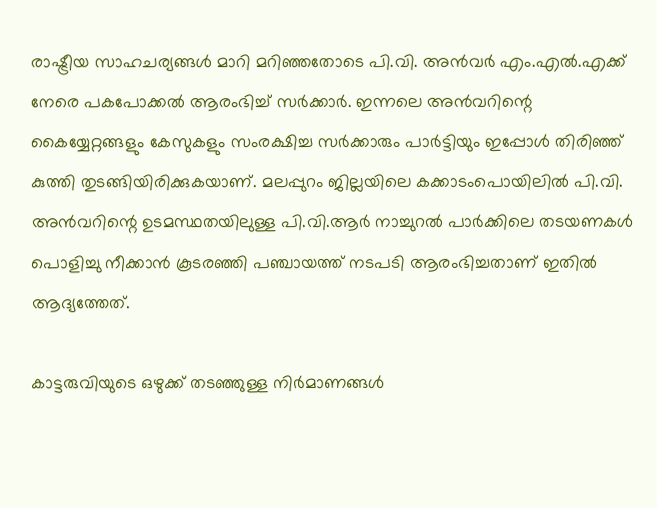രാഷ്ട്രീയ സാഹചര്യങ്ങള്‍ മാറി മറിഞ്ഞതോടെ പി.വി. അന്‍വര്‍ എം.എല്‍.എക്ക് നേരെ പകപോക്കല്‍ ആരംഭിച്ച് സര്‍ക്കാര്‍. ഇന്നലെ അന്‍വറിന്റെ കൈയ്യേറ്റങ്ങളും കേസുകളും സംരക്ഷിച്ച സര്‍ക്കാരും പാര്‍ട്ടിയും ഇപ്പോള്‍ തിരിഞ്ഞ് കുത്തി തുടങ്ങിയിരിക്കുകയാണ്. മലപ്പുറം ജില്ലയിലെ കക്കാടംപൊയിലില്‍ പി.വി. അന്‍വറിന്റെ ഉടമസ്ഥതയിലുള്ള പി.വി.ആര്‍ നാച്ചുറല്‍ പാര്‍ക്കിലെ തടയണകള്‍ പൊളിച്ചു നീക്കാന്‍ കൂടരഞ്ഞി പഞ്ചായത്ത് നടപടി ആരംഭിച്ചതാണ് ഇതില്‍ ആദ്യത്തേത്.

കാട്ടരുവിയുടെ ഒഴുക്ക് തടഞ്ഞുള്ള നിര്‍മാണങ്ങള്‍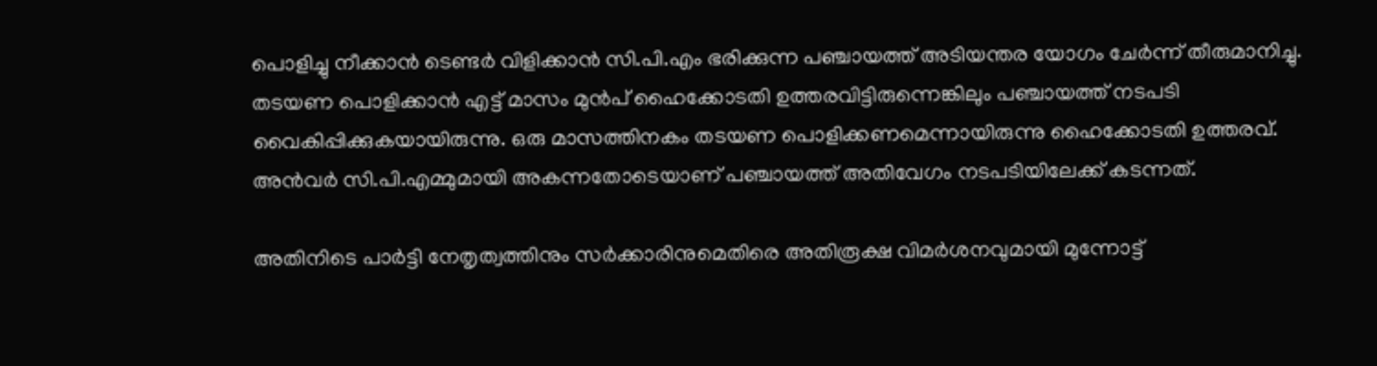പൊളിച്ചു നീക്കാന്‍ ടെണ്ടര്‍ വിളിക്കാന്‍ സി.പി.എം ഭരിക്കുന്ന പഞ്ചായത്ത് അടിയന്തര യോഗം ചേര്‍ന്ന് തീരുമാനിച്ചു. തടയണ പൊളിക്കാന്‍ എട്ട് മാസം മുന്‍പ് ഹൈക്കോടതി ഉത്തരവിട്ടിരുന്നെങ്കിലും പഞ്ചായത്ത് നടപടി വൈകിപ്പിക്കുകയായിരുന്നു. ഒരു മാസത്തിനകം തടയണ പൊളിക്കണമെന്നായിരുന്നു ഹൈക്കോടതി ഉത്തരവ്. അന്‍വര്‍ സി.പി.എമ്മുമായി അകന്നതോടെയാണ് പഞ്ചായത്ത് അതിവേഗം നടപടിയിലേക്ക് കടന്നത്.

അതിനിടെ പാര്‍ട്ടി നേതൃത്വത്തിനും സര്‍ക്കാരിനുമെതിരെ അതിരൂക്ഷ വിമര്‍ശനവുമായി മുന്നോട്ട്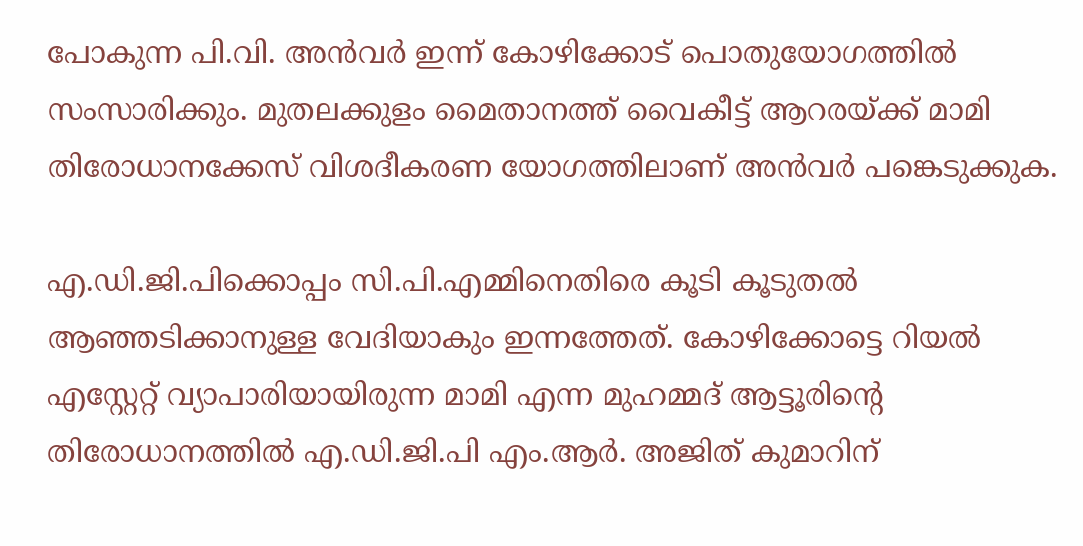പോകുന്ന പി.വി. അന്‍വര്‍ ഇന്ന് കോഴിക്കോട് പൊതുയോഗത്തില്‍ സംസാരിക്കും. മുതലക്കുളം മൈതാനത്ത് വൈകീട്ട് ആറരയ്ക്ക് മാമി തിരോധാനക്കേസ് വിശദീകരണ യോഗത്തിലാണ് അന്‍വര്‍ പങ്കെടുക്കുക.

എ.ഡി.ജി.പിക്കൊപ്പം സി.പി.എമ്മിനെതിരെ കൂടി കൂടുതല്‍ ആഞ്ഞടിക്കാനുള്ള വേദിയാകും ഇന്നത്തേത്. കോഴിക്കോട്ടെ റിയല്‍ എസ്റ്റേറ്റ് വ്യാപാരിയായിരുന്ന മാമി എന്ന മുഹമ്മദ് ആട്ടൂരിന്റെ തിരോധാനത്തില്‍ എ.ഡി.ജി.പി എം.ആര്‍. അജിത് കുമാറിന്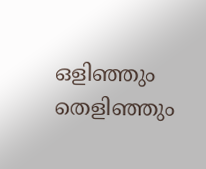ഒളിഞ്ഞും തെളിഞ്ഞും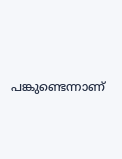പങ്കുണ്ടെന്നാണ്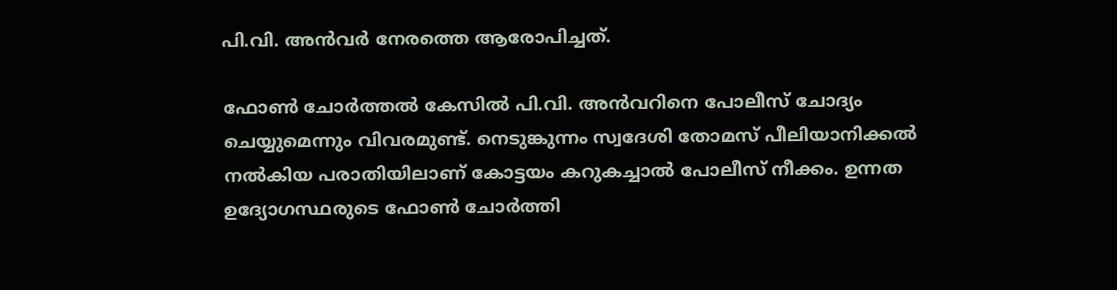പി.വി. അന്‍വര്‍ നേരത്തെ ആരോപിച്ചത്.

ഫോണ്‍ ചോര്‍ത്തല്‍ കേസില്‍ പി.വി. അന്‍വറിനെ പോലീസ് ചോദ്യം ചെയ്യുമെന്നും വിവരമുണ്ട്. നെടുങ്കുന്നം സ്വദേശി തോമസ് പീലിയാനിക്കല്‍ നല്‍കിയ പരാതിയിലാണ് കോട്ടയം കറുകച്ചാല്‍ പോലീസ് നീക്കം. ഉന്നത ഉദ്യോഗസ്ഥരുടെ ഫോണ്‍ ചോര്‍ത്തി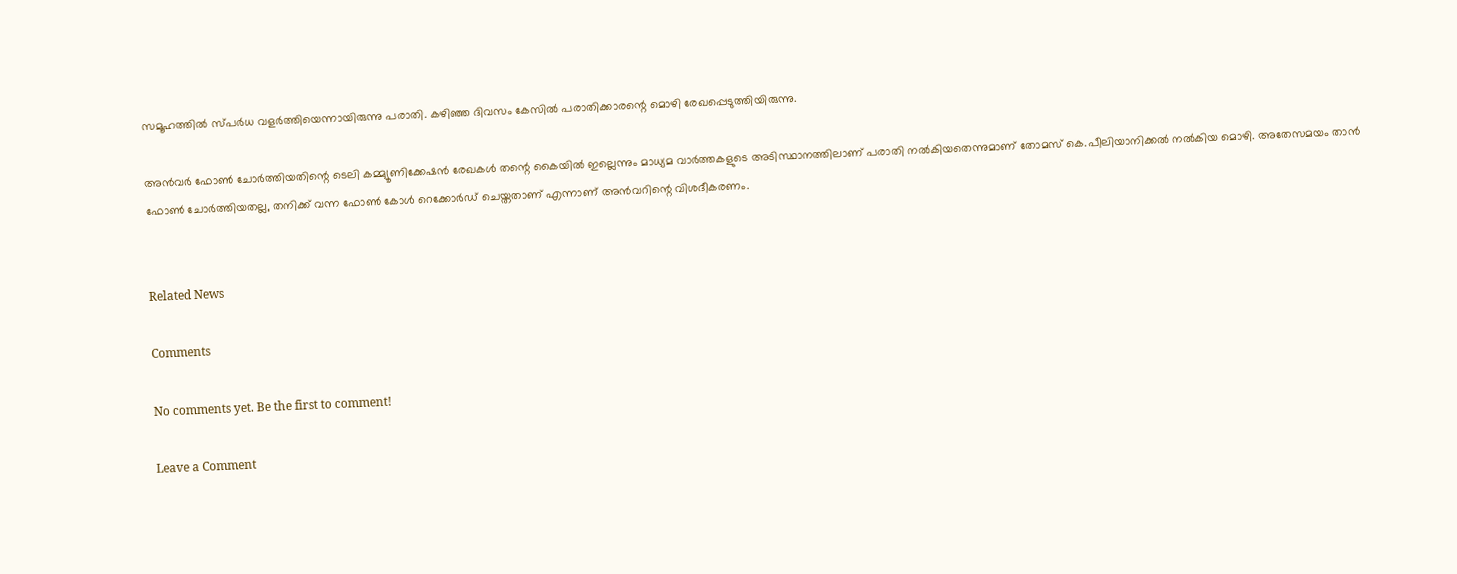സമൂഹത്തില്‍ സ്പര്‍ധ വളര്‍ത്തിയെന്നായിരുന്നു പരാതി. കഴിഞ്ഞ ദിവസം കേസില്‍ പരാതിക്കാരന്റെ മൊഴി രേഖപ്പെടുത്തിയിരുന്നു.

അന്‍വര്‍ ഫോണ്‍ ചോര്‍ത്തിയതിന്റെ ടെലി കമ്മ്യൂണിക്കേഷന്‍ രേഖകള്‍ തന്റെ കൈയില്‍ ഇല്ലെന്നും മാധ്യമ വാര്‍ത്തകളുടെ അടിസ്ഥാനത്തിലാണ് പരാതി നല്‍കിയതെന്നുമാണ് തോമസ് കെ.പീലിയാനിക്കല്‍ നല്‍കിയ മൊഴി. അതേസമയം താന്‍ ഫോണ്‍ ചോര്‍ത്തിയതല്ല, തനിക്ക് വന്ന ഫോണ്‍ കോള്‍ റെക്കോര്‍ഡ് ചെയ്തതാണ് എന്നാണ് അന്‍വറിന്റെ വിശദീകരണം.


Related News

Comments

No comments yet. Be the first to comment!

Leave a Comment